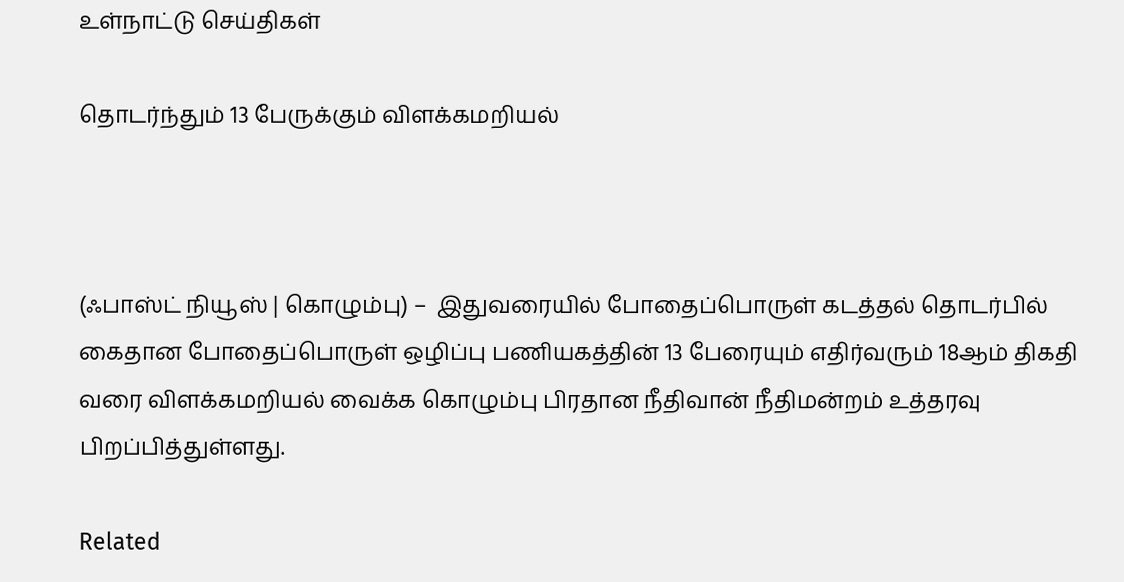உள்நாட்டு செய்திகள்

தொடர்ந்தும் 13 பேருக்கும் விளக்கமறியல்



(ஃபாஸ்ட் நியூஸ் | கொழும்பு) –  இதுவரையில் போதைப்பொருள் கடத்தல் தொடர்பில் கைதான போதைப்பொருள் ஒழிப்பு பணியகத்தின் 13 பேரையும் எதிர்வரும் 18ஆம் திகதி வரை விளக்கமறியல் வைக்க கொழும்பு பிரதான நீதிவான் நீதிமன்றம் உத்தரவு பிறப்பித்துள்ளது.

Related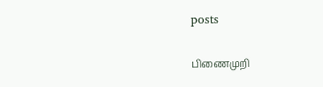posts

பிணைமுறி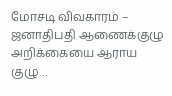மோசடி விவகாரம் – ஜனாதிபதி ஆணைக்குழு அறிக்கையை ஆராய குழு…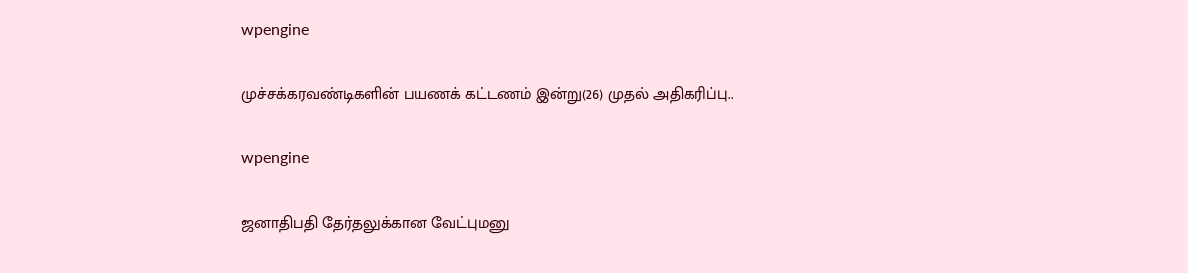wpengine

முச்சக்கரவண்டிகளின் பயணக் கட்டணம் இன்று(26) முதல் அதிகரிப்பு..

wpengine

ஜனாதிபதி தேர்தலுக்கான வேட்புமனு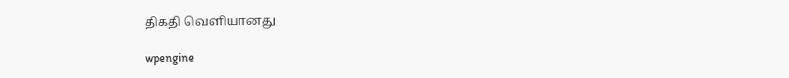திகதி வெளியானது

wpengine